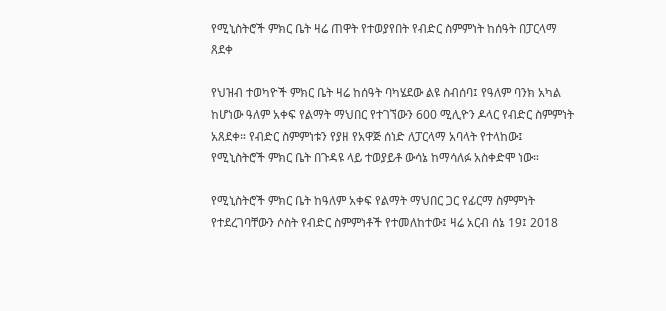የሚኒስትሮች ምክር ቤት ዛሬ ጠዋት የተወያየበት የብድር ስምምነት ከሰዓት በፓርላማ ጸደቀ

የህዝብ ተወካዮች ምክር ቤት ዛሬ ከሰዓት ባካሄደው ልዩ ስብሰባ፤ የዓለም ባንክ አካል ከሆነው ዓለም አቀፍ የልማት ማህበር የተገኘውን 600 ሚሊዮን ዶላር የብድር ስምምነት አጸደቀ። የብድር ስምምነቱን የያዘ የአዋጅ ሰነድ ለፓርላማ አባላት የተላከው፤ የሚኒስትሮች ምክር ቤት በጉዳዩ ላይ ተወያይቶ ውሳኔ ከማሳለፉ አስቀድሞ ነው።

የሚኒስትሮች ምክር ቤት ከዓለም አቀፍ የልማት ማህበር ጋር የፊርማ ስምምነት የተደረገባቸውን ሶስት የብድር ስምምነቶች የተመለከተው፤ ዛሬ አርብ ሰኔ 19፤ 2018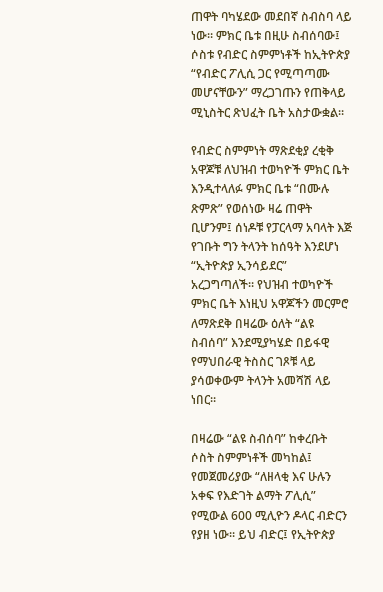ጠዋት ባካሄደው መደበኛ ስብስባ ላይ ነው። ምክር ቤቱ በዚሁ ስብሰባው፤ ሶስቱ የብድር ስምምነቶች ከኢትዮጵያ “የብድር ፖሊሲ ጋር የሚጣጣሙ መሆናቸውን” ማረጋገጡን የጠቅላይ ሚኒስትር ጽህፈት ቤት አስታውቋል።

የብድር ስምምነት ማጽደቂያ ረቂቅ አዋጆቹ ለህዝብ ተወካዮች ምክር ቤት እንዲተላለፉ ምክር ቤቱ “በሙሉ ጽምጽ” የወሰነው ዛሬ ጠዋት ቢሆንም፤ ሰነዶቹ የፓርላማ አባላት እጅ የገቡት ግን ትላንት ከሰዓት እንደሆነ “ኢትዮጵያ ኢንሳይደር” አረጋግጣለች። የህዝብ ተወካዮች ምክር ቤት እነዚህ አዋጆችን መርምሮ ለማጽደቅ በዛሬው ዕለት “ልዩ ስብሰባ” እንደሚያካሄድ በይፋዊ የማህበራዊ ትስስር ገጾቹ ላይ ያሳወቀውም ትላንት አመሻሽ ላይ ነበር።

በዛሬው “ልዩ ስብሰባ” ከቀረቡት ሶስት ስምምነቶች መካከል፤ የመጀመሪያው “ለዘላቂ እና ሁሉን አቀፍ የእድገት ልማት ፖሊሲ” የሚውል 600 ሚሊዮን ዶላር ብድርን የያዘ ነው። ይህ ብድር፤ የኢትዮጵያ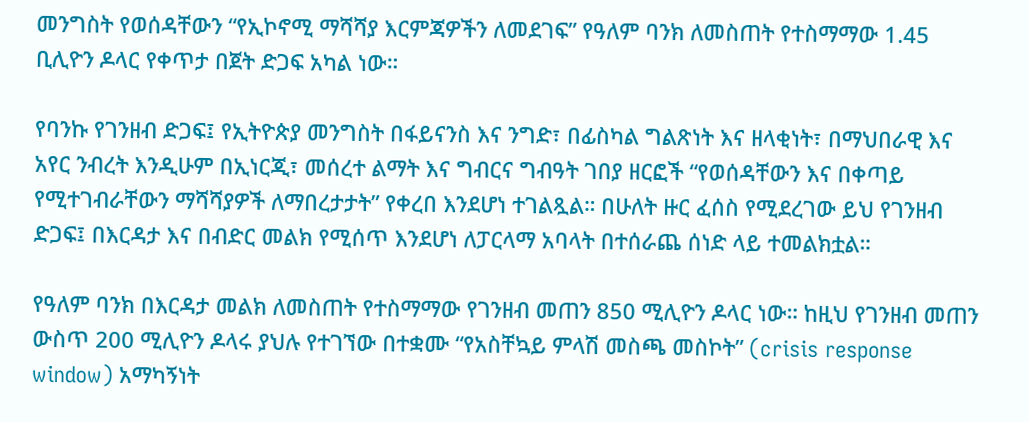መንግስት የወሰዳቸውን “የኢኮኖሚ ማሻሻያ እርምጃዎችን ለመደገፍ” የዓለም ባንክ ለመስጠት የተስማማው 1.45 ቢሊዮን ዶላር የቀጥታ በጀት ድጋፍ አካል ነው።

የባንኩ የገንዘብ ድጋፍ፤ የኢትዮጵያ መንግስት በፋይናንስ እና ንግድ፣ በፊስካል ግልጽነት እና ዘላቂነት፣ በማህበራዊ እና አየር ንብረት እንዲሁም በኢነርጂ፣ መሰረተ ልማት እና ግብርና ግብዓት ገበያ ዘርፎች “የወሰዳቸውን እና በቀጣይ የሚተገብራቸውን ማሻሻያዎች ለማበረታታት” የቀረበ እንደሆነ ተገልጿል። በሁለት ዙር ፈሰስ የሚደረገው ይህ የገንዘብ ድጋፍ፤ በእርዳታ እና በብድር መልክ የሚሰጥ እንደሆነ ለፓርላማ አባላት በተሰራጨ ሰነድ ላይ ተመልክቷል።

የዓለም ባንክ በእርዳታ መልክ ለመስጠት የተስማማው የገንዘብ መጠን 850 ሚሊዮን ዶላር ነው። ከዚህ የገንዘብ መጠን ውስጥ 200 ሚሊዮን ዶላሩ ያህሉ የተገኘው በተቋሙ “የአስቸኳይ ምላሽ መስጫ መስኮት” (crisis response window) አማካኝነት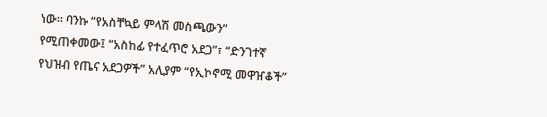ነው። ባንኩ “የአስቸኳይ ምላሽ መስጫውን” የሚጠቀመው፤ “አስከፊ የተፈጥሮ አደጋ”፣ “ድንገተኛ የህዝብ የጤና አደጋዎች” አሊያም “የኢኮኖሚ መዋዠቆች”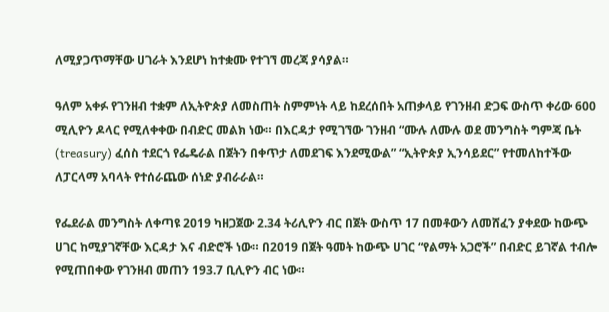ለሚያጋጥማቸው ሀገራት እንደሆነ ከተቋሙ የተገኘ መረጃ ያሳያል።

ዓለም አቀፉ የገንዘብ ተቋም ለኢትዮጵያ ለመስጠት ስምምነት ላይ ከደረሰበት አጠቃላይ የገንዘብ ድጋፍ ውስጥ ቀሪው 600 ሚሊዮን ዶላር የሚለቀቀው በብድር መልክ ነው። በእርዳታ የሚገኘው ገንዘብ “ሙሉ ለሙሉ ወደ መንግስት ግምጃ ቤት (treasury) ፈሰስ ተደርጎ የፌዴራል በጀትን በቀጥታ ለመደገፍ እንደሚውል” “ኢትዮጵያ ኢንሳይደር” የተመለከተችው ለፓርላማ አባላት የተሰራጨው ሰነድ ያብራራል።

የፌደራል መንግስት ለቀጣዩ 2019 ካዘጋጀው 2.34 ትሪሊዮን ብር በጀት ውስጥ 17 በመቶውን ለመሸፈን ያቀደው ከውጭ ሀገር ከሚያገኛቸው እርዳታ እና ብድሮች ነው። በ2019 በጀት ዓመት ከውጭ ሀገር “የልማት አጋሮች” በብድር ይገኛል ተብሎ የሚጠበቀው የገንዘብ መጠን 193.7 ቢሊዮን ብር ነው።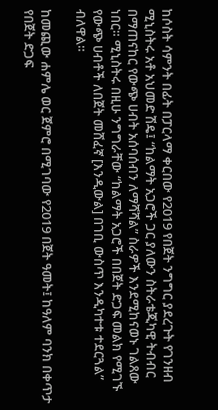ከሶስት ሳምንት በፊት በፓርላማ ቀርበው የ2019 የበጀት ንግግር ያደረጉት የገንዘብ ሚኒስትሩ አቶ አህመድ ሽዴ፤ “ከልማት አጋሮች ጋር ያለውን ስትራቴጂካዊ ትብብር በማጠናከር የውጭ ሀብት አሰባሰብን ለማሻሻል” ስራዎች እንደሚከናወኑ ገልጸው ነበር። ሚኒስትሩ በዚሁ ንግግራቸው “ከልማት አጋሮች በበጀት ድጋፍ መልክ የሚገኙ የውጭ ሀብቶች ለበጀት መሸፈኛ [እንዲውል] በገቢ ውስጥ እንዲካተቱ ተደርጓል” ብለዋል።

ከመጪው ሐምሌ ወር ጀምሮ በሚገባው የ2019 በጀት ዓመት፤ ከዓለም ባንክ በቀጥታ የበጀት ድጋፍ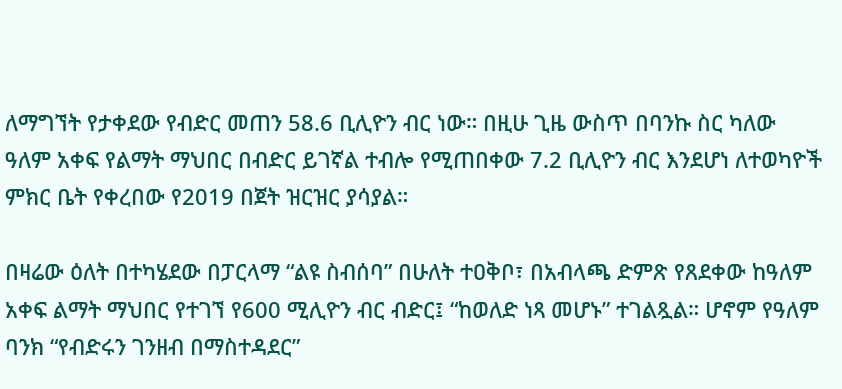ለማግኘት የታቀደው የብድር መጠን 58.6 ቢሊዮን ብር ነው። በዚሁ ጊዜ ውስጥ በባንኩ ስር ካለው ዓለም አቀፍ የልማት ማህበር በብድር ይገኛል ተብሎ የሚጠበቀው 7.2 ቢሊዮን ብር እንደሆነ ለተወካዮች ምክር ቤት የቀረበው የ2019 በጀት ዝርዝር ያሳያል።

በዛሬው ዕለት በተካሄደው በፓርላማ “ልዩ ስብሰባ” በሁለት ተዐቅቦ፣ በአብላጫ ድምጽ የጸደቀው ከዓለም አቀፍ ልማት ማህበር የተገኘ የ600 ሚሊዮን ብር ብድር፤ “ከወለድ ነጻ መሆኑ” ተገልጿል። ሆኖም የዓለም ባንክ “የብድሩን ገንዘብ በማስተዳደር”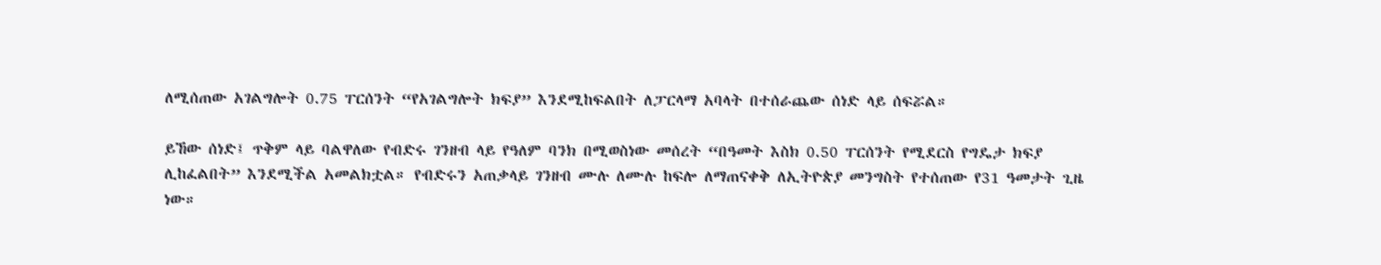ለሚሰጠው አገልግሎት 0.75 ፐርሰንት “የአገልግሎት ክፍያ” እንደሚከፍልበት ለፓርላማ አባላት በተሰራጨው ሰነድ ላይ ሰፍሯል።

ይኸው ሰነድ፤ ጥቅም ላይ ባልዋለው የብድሩ ገንዘብ ላይ የዓለም ባንክ በሚወስነው መሰረት “በዓመት እስክ 0.50 ፐርሰንት የሚደርስ የግዴታ ክፍያ ሊከፈልበት” እንደሚችል አመልክቷል። የብድሩን አጠቃላይ ገንዘብ ሙሉ ለሙሉ ከፍሎ ለማጠናቀቅ ለኢትዮጵያ መንግስት የተሰጠው የ31 ዓመታት ጊዜ ነው።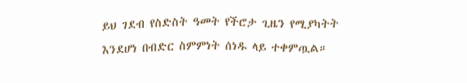ይህ ገደብ የስድስት ዓመት የችሮታ ጊዜን የሚያካትት እንደሆነ በብድር ስምምነት ሰነዱ ላይ ተቀምጧል።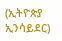(ኢትዮጵያ ኢንሳይደር)